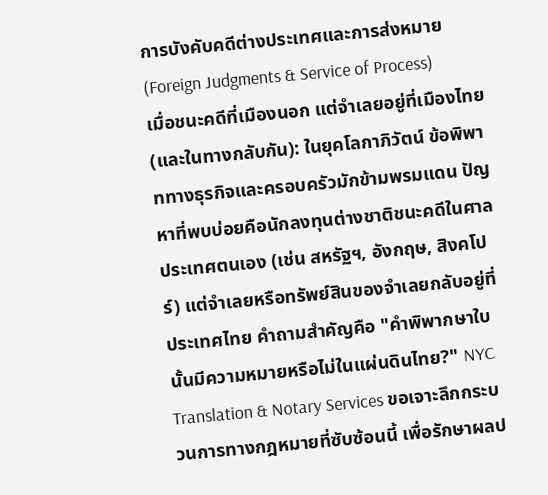การบังคับคดีต่างประเทศและการส่งหมาย (Foreign Judgments & Service of Process)
เมื่อชนะคดีที่เมืองนอก แต่จำเลยอยู่ที่เมืองไทย (และในทางกลับกัน): ในยุคโลกาภิวัตน์ ข้อพิพาททางธุรกิจและครอบครัวมักข้ามพรมแดน ปัญหาที่พบบ่อยคือนักลงทุนต่างชาติชนะคดีในศาลประเทศตนเอง (เช่น สหรัฐฯ, อังกฤษ, สิงคโปร์) แต่จำเลยหรือทรัพย์สินของจำเลยกลับอยู่ที่ประเทศไทย คำถามสำคัญคือ "คำพิพากษาใบนั้นมีความหมายหรือไม่ในแผ่นดินไทย?" NYC Translation & Notary Services ขอเจาะลึกกระบวนการทางกฎหมายที่ซับซ้อนนี้ เพื่อรักษาผลป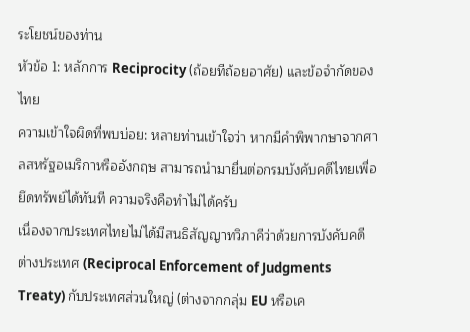ระโยชน์ของท่าน
หัวข้อ 1: หลักการ Reciprocity (ถ้อยทีถ้อยอาศัย) และข้อจำกัดของไทย
ความเข้าใจผิดที่พบบ่อย: หลายท่านเข้าใจว่า หากมีคำพิพากษาจากศาลสหรัฐอเมริกาหรืออังกฤษ สามารถนำมายื่นต่อกรมบังคับคดีไทยเพื่อยึดทรัพย์ได้ทันที ความจริงคือทำไม่ได้ครับ
เนื่องจากประเทศไทยไม่ได้มีสนธิสัญญาทวิภาคีว่าด้วยการบังคับคดีต่างประเทศ (Reciprocal Enforcement of Judgments Treaty) กับประเทศส่วนใหญ่ (ต่างจากกลุ่ม EU หรือเค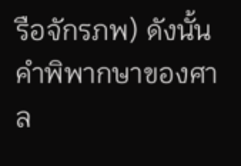รือจักรภพ) ดังนั้น คำพิพากษาของศาล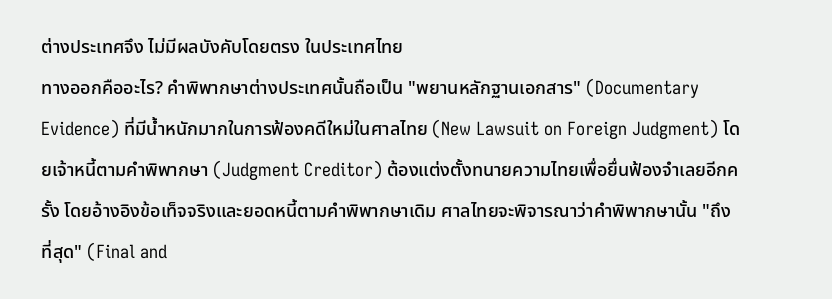ต่างประเทศจึง ไม่มีผลบังคับโดยตรง ในประเทศไทย
ทางออกคืออะไร? คำพิพากษาต่างประเทศนั้นถือเป็น "พยานหลักฐานเอกสาร" (Documentary Evidence) ที่มีน้ำหนักมากในการฟ้องคดีใหม่ในศาลไทย (New Lawsuit on Foreign Judgment) โดยเจ้าหนี้ตามคำพิพากษา (Judgment Creditor) ต้องแต่งตั้งทนายความไทยเพื่อยื่นฟ้องจำเลยอีกครั้ง โดยอ้างอิงข้อเท็จจริงและยอดหนี้ตามคำพิพากษาเดิม ศาลไทยจะพิจารณาว่าคำพิพากษานั้น "ถึงที่สุด" (Final and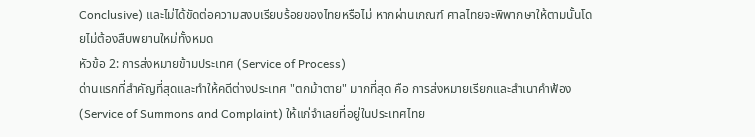Conclusive) และไม่ได้ขัดต่อความสงบเรียบร้อยของไทยหรือไม่ หากผ่านเกณฑ์ ศาลไทยจะพิพากษาให้ตามนั้นโดยไม่ต้องสืบพยานใหม่ทั้งหมด
หัวข้อ 2: การส่งหมายข้ามประเทศ (Service of Process)
ด่านแรกที่สำคัญที่สุดและทำให้คดีต่างประเทศ "ตกม้าตาย" มากที่สุด คือ การส่งหมายเรียกและสำเนาคำฟ้อง (Service of Summons and Complaint) ให้แก่จำเลยที่อยู่ในประเทศไทย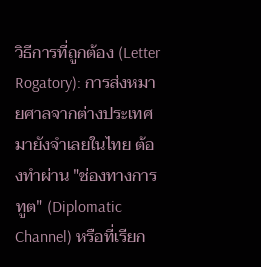วิธีการที่ถูกต้อง (Letter Rogatory): การส่งหมายศาลจากต่างประเทศมายังจำเลยในไทย ต้องทำผ่าน "ช่องทางการทูต" (Diplomatic Channel) หรือที่เรียก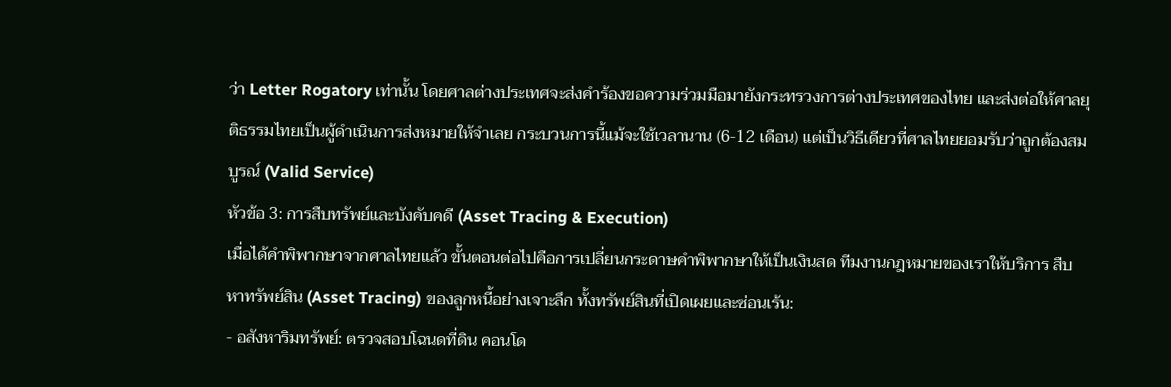ว่า Letter Rogatory เท่านั้น โดยศาลต่างประเทศจะส่งคำร้องขอความร่วมมือมายังกระทรวงการต่างประเทศของไทย และส่งต่อให้ศาลยุติธรรมไทยเป็นผู้ดำเนินการส่งหมายให้จำเลย กระบวนการนี้แม้จะใช้เวลานาน (6-12 เดือน) แต่เป็นวิธีเดียวที่ศาลไทยยอมรับว่าถูกต้องสมบูรณ์ (Valid Service)
หัวข้อ 3: การสืบทรัพย์และบังคับคดี (Asset Tracing & Execution)
เมื่อได้คำพิพากษาจากศาลไทยแล้ว ขั้นตอนต่อไปคือการเปลี่ยนกระดาษคำพิพากษาให้เป็นเงินสด ทีมงานกฎหมายของเราให้บริการ สืบหาทรัพย์สิน (Asset Tracing) ของลูกหนี้อย่างเจาะลึก ทั้งทรัพย์สินที่เปิดเผยและซ่อนเร้น:
- อสังหาริมทรัพย์: ตรวจสอบโฉนดที่ดิน คอนโด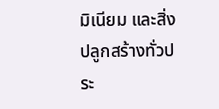มิเนียม และสิ่งปลูกสร้างทั่วประ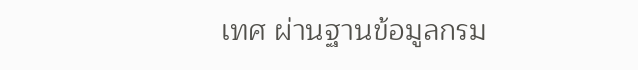เทศ ผ่านฐานข้อมูลกรม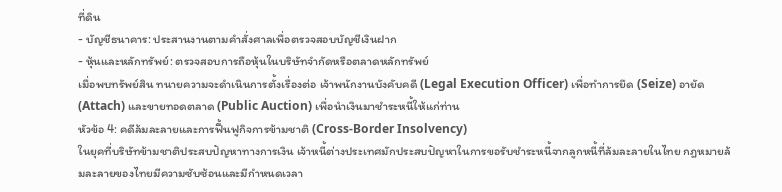ที่ดิน
- บัญชีธนาคาร: ประสานงานตามคำสั่งศาลเพื่อตรวจสอบบัญชีเงินฝาก
- หุ้นและหลักทรัพย์: ตรวจสอบการถือหุ้นในบริษัทจำกัดหรือตลาดหลักทรัพย์
เมื่อพบทรัพย์สิน ทนายความจะดำเนินการตั้งเรื่องต่อ เจ้าพนักงานบังคับคดี (Legal Execution Officer) เพื่อทำการยึด (Seize) อายัด (Attach) และขายทอดตลาด (Public Auction) เพื่อนำเงินมาชำระหนี้ให้แก่ท่าน
หัวข้อ 4: คดีล้มละลายและการฟื้นฟูกิจการข้ามชาติ (Cross-Border Insolvency)
ในยุคที่บริษัทข้ามชาติประสบปัญหาทางการเงิน เจ้าหนี้ต่างประเทศมักประสบปัญหาในการขอรับชำระหนี้จากลูกหนี้ที่ล้มละลายในไทย กฎหมายล้มละลายของไทยมีความซับซ้อนและมีกำหนดเวลา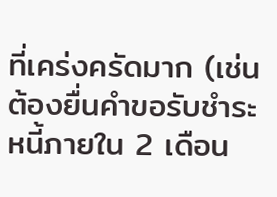ที่เคร่งครัดมาก (เช่น ต้องยื่นคำขอรับชำระหนี้ภายใน 2 เดือน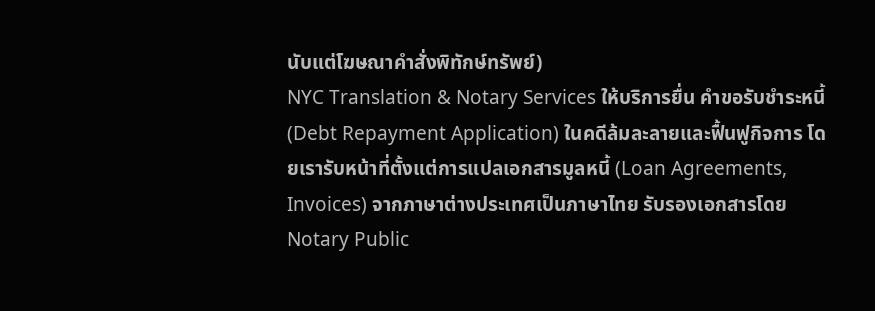นับแต่โฆษณาคำสั่งพิทักษ์ทรัพย์)
NYC Translation & Notary Services ให้บริการยื่น คำขอรับชำระหนี้ (Debt Repayment Application) ในคดีล้มละลายและฟื้นฟูกิจการ โดยเรารับหน้าที่ตั้งแต่การแปลเอกสารมูลหนี้ (Loan Agreements, Invoices) จากภาษาต่างประเทศเป็นภาษาไทย รับรองเอกสารโดย Notary Public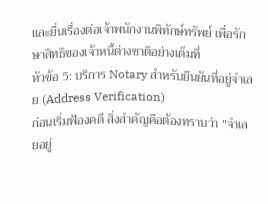และยื่นเรื่องต่อเจ้าพนักงานพิทักษ์ทรัพย์ เพื่อรักษาสิทธิของเจ้าหนี้ต่างชาติอย่างเต็มที่
หัวข้อ 5: บริการ Notary สำหรับยืนยันที่อยู่จำเลย (Address Verification)
ก่อนเริ่มฟ้องคดี สิ่งสำคัญคือต้องทราบว่า "จำเลยอยู่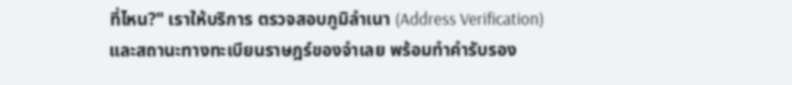ที่ไหน?" เราให้บริการ ตรวจสอบภูมิลำเนา (Address Verification) และสถานะทางทะเบียนราษฎร์ของจำเลย พร้อมทำคำรับรอง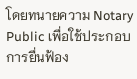โดยทนายความ Notary Public เพื่อใช้ประกอบการยื่นฟ้อง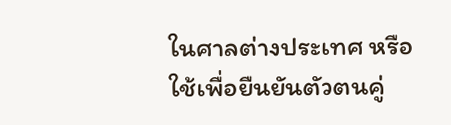ในศาลต่างประเทศ หรือใช้เพื่อยืนยันตัวตนคู่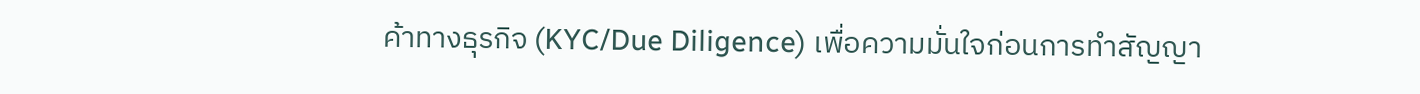ค้าทางธุรกิจ (KYC/Due Diligence) เพื่อความมั่นใจก่อนการทำสัญญา